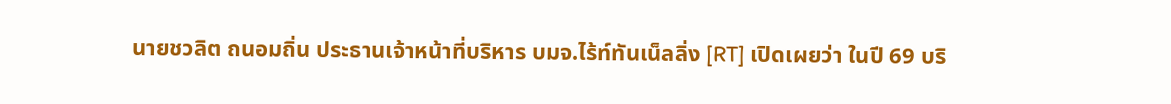นายชวลิต ถนอมถิ่น ประธานเจ้าหน้าที่บริหาร บมจ.ไร้ท์ทันเน็ลลิ่ง [RT] เปิดเผยว่า ในปี 69 บริ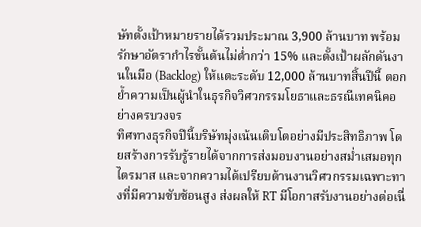ษัทตั้งเป้าหมายรายได้รวมประมาณ 3,900 ล้านบาท พร้อมรักษาอัตรากำไรขั้นต้นไม่ต่ำกว่า 15% และตั้งเป้าผลักดันงานในมือ (Backlog) ให้แตะระดับ 12,000 ล้านบาทสิ้นปีนี้ ตอกย้ำความเป็นผู้นำในธุรกิจวิศวกรรมโยธาและธรณีเทคนิคอย่างครบวงจร
ทิศทางธุรกิจปีนี้บริษัทมุ่งเน้นเติบโตอย่างมีประสิทธิภาพ โดยสร้างการรับรู้รายได้จากการส่งมอบงานอย่างสม่ำเสมอทุกไตรมาส และจากความได้เปรียบด้านงานวิศวกรรมเฉพาะทางที่มีความซับซ้อนสูง ส่งผลให้ RT มีโอกาสรับงานอย่างต่อเนื่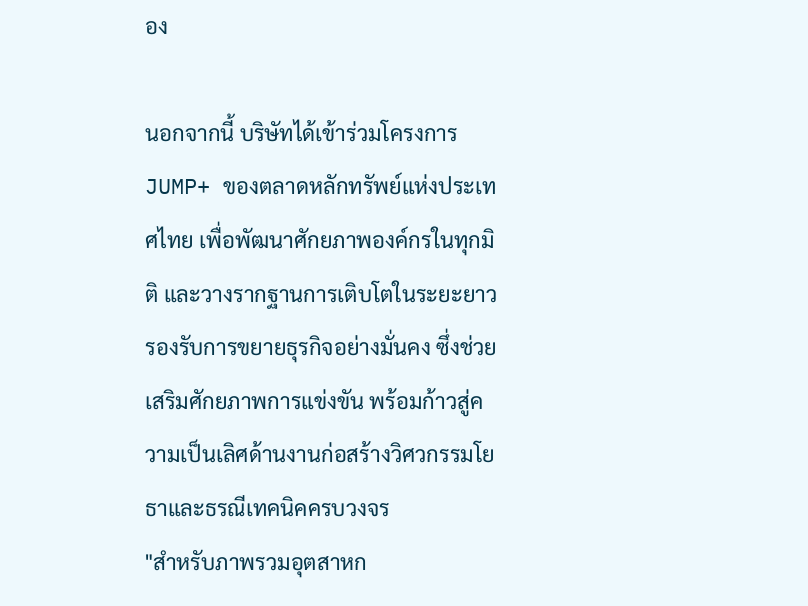อง

นอกจากนี้ บริษัทได้เข้าร่วมโครงการ JUMP+ ของตลาดหลักทรัพย์แห่งประเทศไทย เพื่อพัฒนาศักยภาพองค์กรในทุกมิติ และวางรากฐานการเติบโตในระยะยาว รองรับการขยายธุรกิจอย่างมั่นคง ซึ่งช่วยเสริมศักยภาพการแข่งขัน พร้อมก้าวสู่ความเป็นเลิศด้านงานก่อสร้างวิศวกรรมโยธาและธรณีเทคนิคครบวงจร
"สำหรับภาพรวมอุตสาหก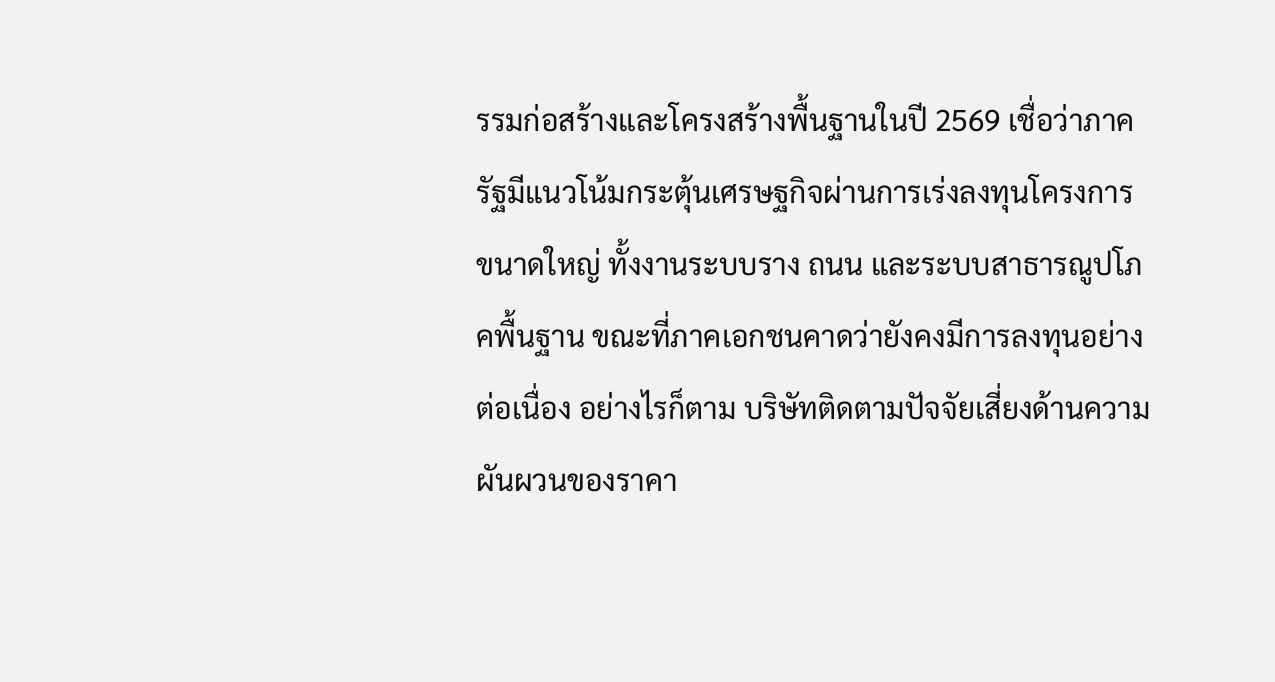รรมก่อสร้างและโครงสร้างพื้นฐานในปี 2569 เชื่อว่าภาครัฐมีแนวโน้มกระตุ้นเศรษฐกิจผ่านการเร่งลงทุนโครงการขนาดใหญ่ ทั้งงานระบบราง ถนน และระบบสาธารณูปโภคพื้นฐาน ขณะที่ภาคเอกชนคาดว่ายังคงมีการลงทุนอย่างต่อเนื่อง อย่างไรก็ตาม บริษัทติดตามปัจจัยเสี่ยงด้านความผันผวนของราคา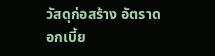วัสดุก่อสร้าง อัตราดอกเบี้ย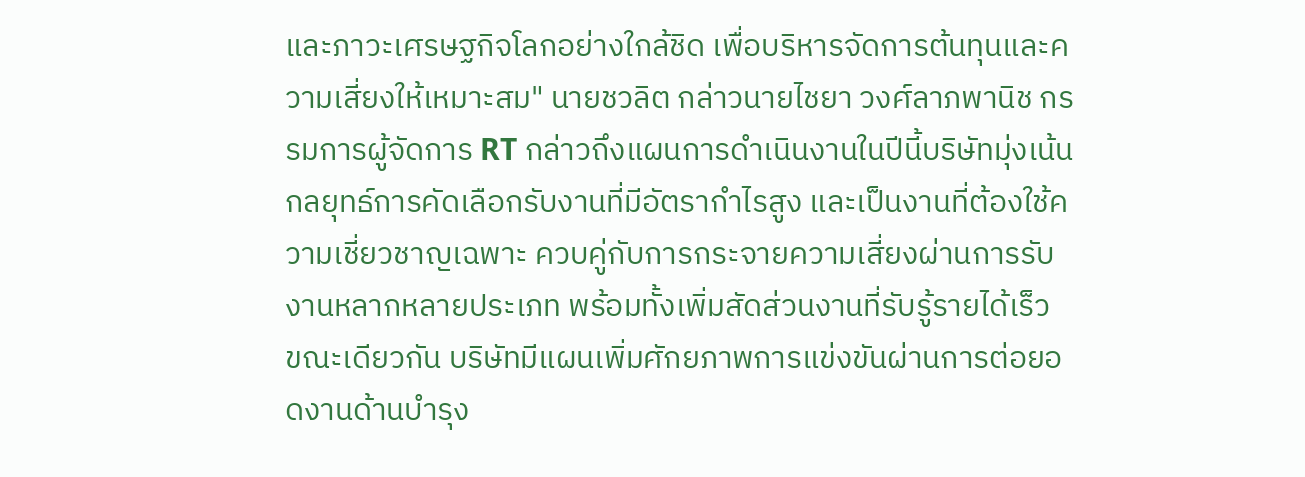และภาวะเศรษฐกิจโลกอย่างใกล้ชิด เพื่อบริหารจัดการต้นทุนและความเสี่ยงให้เหมาะสม" นายชวลิต กล่าวนายไชยา วงศ์ลาภพานิช กรรมการผู้จัดการ RT กล่าวถึงแผนการดำเนินงานในปีนี้บริษัทมุ่งเน้นกลยุทธ์การคัดเลือกรับงานที่มีอัตรากำไรสูง และเป็นงานที่ต้องใช้ความเชี่ยวชาญเฉพาะ ควบคู่กับการกระจายความเสี่ยงผ่านการรับงานหลากหลายประเภท พร้อมทั้งเพิ่มสัดส่วนงานที่รับรู้รายได้เร็ว
ขณะเดียวกัน บริษัทมีแผนเพิ่มศักยภาพการแข่งขันผ่านการต่อยอดงานด้านบำรุง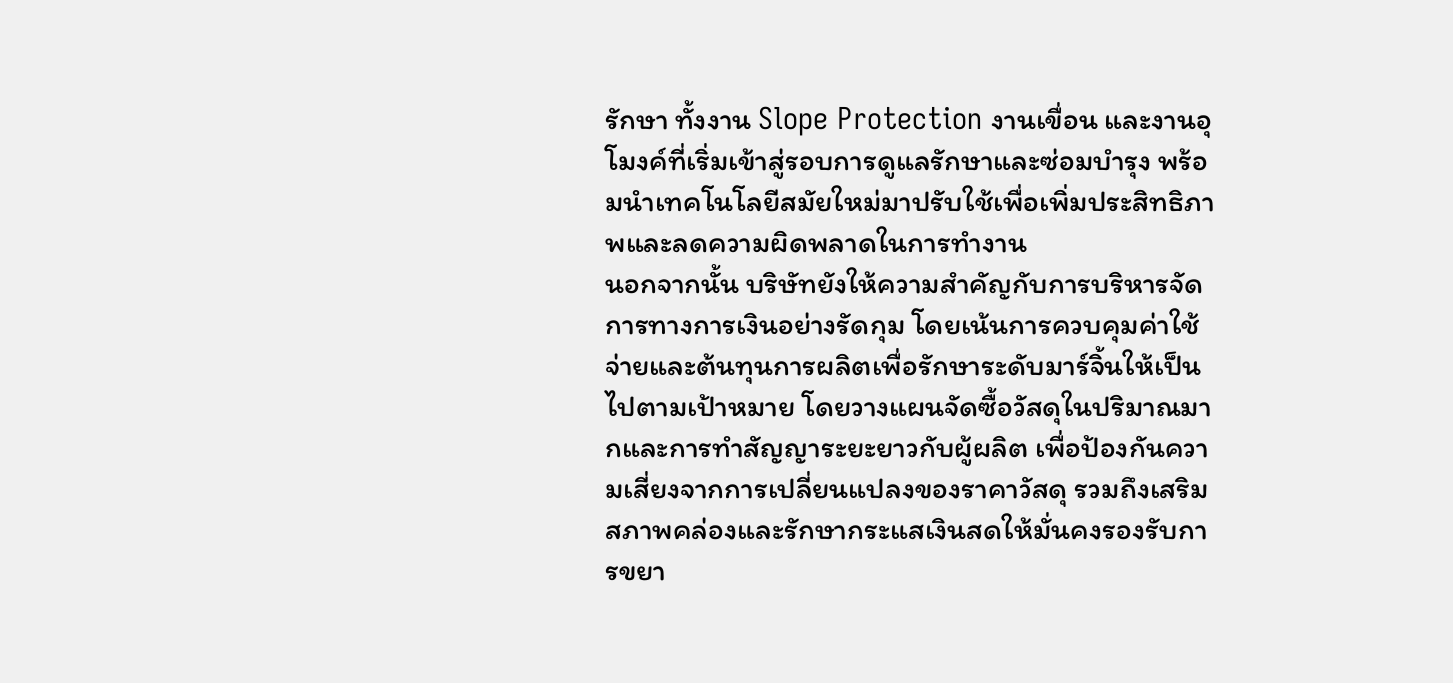รักษา ทั้งงาน Slope Protection งานเขื่อน และงานอุโมงค์ที่เริ่มเข้าสู่รอบการดูแลรักษาและซ่อมบำรุง พร้อมนำเทคโนโลยีสมัยใหม่มาปรับใช้เพื่อเพิ่มประสิทธิภาพและลดความผิดพลาดในการทำงาน
นอกจากนั้น บริษัทยังให้ความสำคัญกับการบริหารจัดการทางการเงินอย่างรัดกุม โดยเน้นการควบคุมค่าใช้จ่ายและต้นทุนการผลิตเพื่อรักษาระดับมาร์จิ้นให้เป็นไปตามเป้าหมาย โดยวางแผนจัดซื้อวัสดุในปริมาณมากและการทำสัญญาระยะยาวกับผู้ผลิต เพื่อป้องกันความเสี่ยงจากการเปลี่ยนแปลงของราคาวัสดุ รวมถึงเสริมสภาพคล่องและรักษากระแสเงินสดให้มั่นคงรองรับการขยา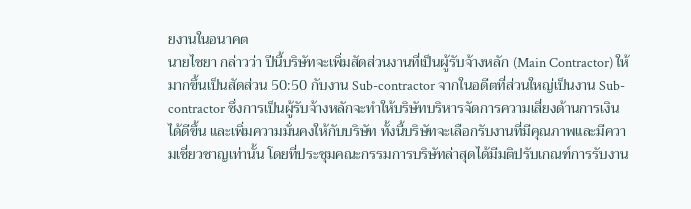ยงานในอนาคต
นายไชยา กล่าวว่า ปีนี้บริษัทจะเพิ่มสัดส่วนงานที่เป็นผู้รับจ้างหลัก (Main Contractor) ให้มากขึ้นเป็นสัดส่วน 50:50 กับงาน Sub-contractor จากในอดีตที่ส่วนใหญ่เป็นงาน Sub-contractor ซึ่งการเป็นผู้รับจ้างหลักจะทำให้บริษัทบริหารจัดการความเสี่ยงด้านการเงินได้ดีขึ้น และเพิ่มความมั่นคงให้กับบริษัท ทั้งนี้บริษัทจะเลือกรับงานที่มีคุณภาพและมีความเชี่ยวชาญเท่านั้น โดยที่ประชุมคณะกรรมการบริษัทล่าสุดได้มีมติปรับเกณฑ์การรับงาน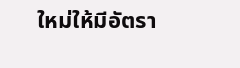ใหม่ให้มีอัตรา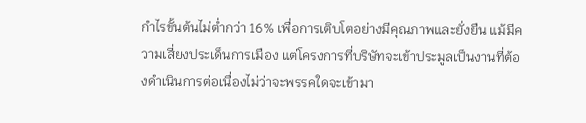กำไรขั้นต้นไม่ต่ำกว่า 16% เพื่อการเติบโตอย่างมีคุณภาพและยั่งยืน แม้มีความเสี่ยงประเด็นการเมือง แต่โครงการที่บริษัทจะเข้าประมูลเป็นงานที่ต้องดำเนินการต่อเนื่องไม่ว่าจะพรรคใดจะเข้ามา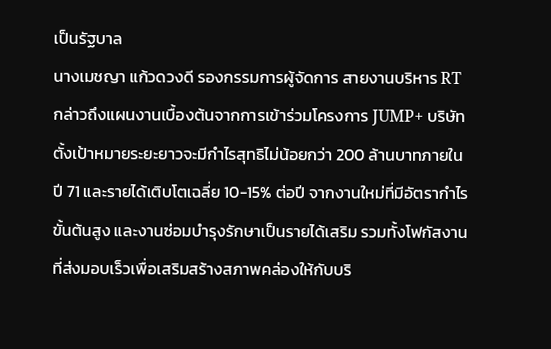เป็นรัฐบาล
นางเมชญา แก้วดวงดี รองกรรมการผู้จัดการ สายงานบริหาร RT กล่าวถึงแผนงานเบื้องต้นจากการเข้าร่วมโครงการ JUMP+ บริษัทตั้งเป้าหมายระยะยาวจะมีกำไรสุทธิไม่น้อยกว่า 200 ล้านบาทภายในปี 71 และรายได้เติบโตเฉลี่ย 10-15% ต่อปี จากงานใหม่ที่มีอัตรากำไรขั้นต้นสูง และงานซ่อมบำรุงรักษาเป็นรายได้เสริม รวมทั้งโฟกัสงานที่ส่งมอบเร็วเพื่อเสริมสร้างสภาพคล่องให้กับบริ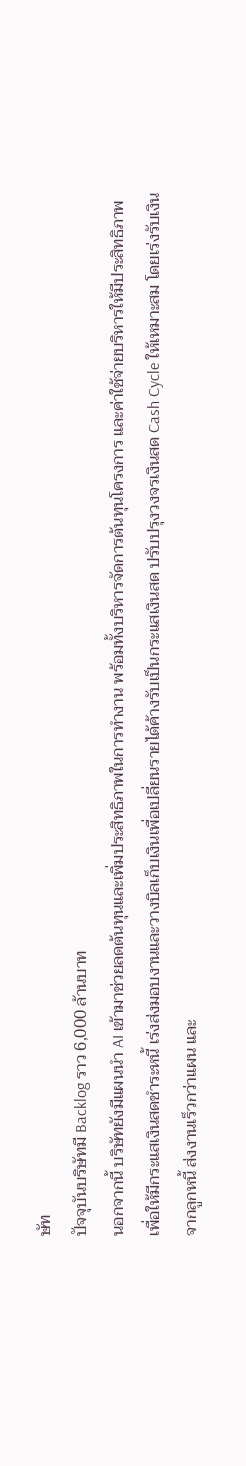ษัท
ปัจจุบันบริษัทมี Backlog ราว 6,000 ล้านบาท
นอกจากนี้ บริษัทยังมีแผนนำ AI เข้ามาช่วยลดต้นทุนและเพิ่มประสิทธิภาพในการทำงาน พร้อมทั้งบริหารจัดการต้นทุนโครงการ และค่าใช้จ่ายบริหารให้มีประสิทธิภาพ เพื่อให้มีกระแสเงินสดชำระหนี้ เร่งส่งมอบงานและวางบิลเก็บเงินเพื่อเปลี่ยนรายได้ค้างรับเป็นกระแสเงินสด ปรับปรุงวงจรเงินสด Cash Cycle ให้เหมาะสม โดยเร่งรับเงินจากลูกหนี้ ส่งงานเร็วกว่าแผน และ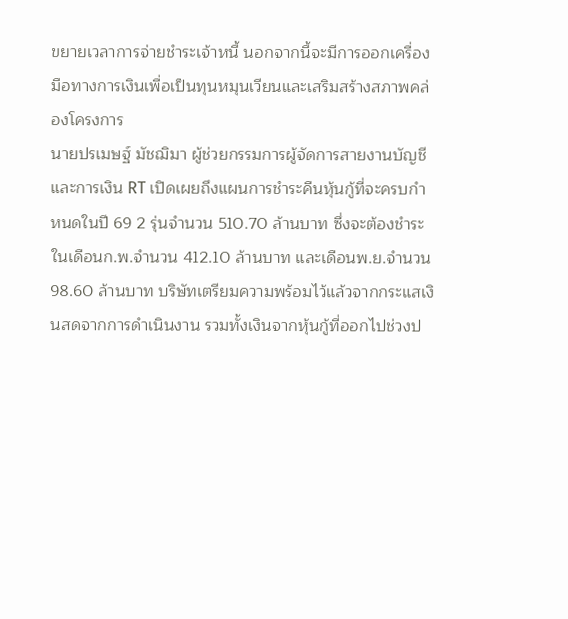ขยายเวลาการจ่ายชำระเจ้าหนี้ นอกจากนี้จะมีการออกเครื่องมือทางการเงินเพื่อเป็นทุนหมุนเวียนและเสริมสร้างสภาพคล่องโครงการ
นายปรเมษฐ์ มัชฌิมา ผู้ช่วยกรรมการผู้จัดการสายงานบัญชีและการเงิน RT เปิดเผยถึงแผนการชำระคืนหุ้นกู้ที่จะครบกำหนดในปี 69 2 รุ่นจำนวน 510.70 ล้านบาท ซึ่งจะต้องชำระในเดือนก.พ.จำนวน 412.10 ล้านบาท และเดือนพ.ย.จำนวน 98.60 ล้านบาท บริษัทเตรียมความพร้อมไว้แล้วจากกระแสเงินสดจากการดำเนินงาน รวมทั้งเงินจากหุ้นกู้ที่ออกไปช่วงป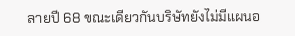ลายปี 68 ขณะเดียวกันบริษัทยังไม่มีแผนอ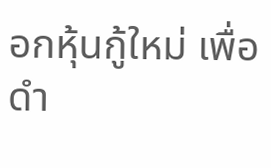อกหุ้นกู้ใหม่ เพื่อดำ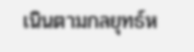เนินตามกลยุทธ์ห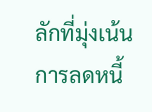ลักที่มุ่งเน้นการลดหนี้